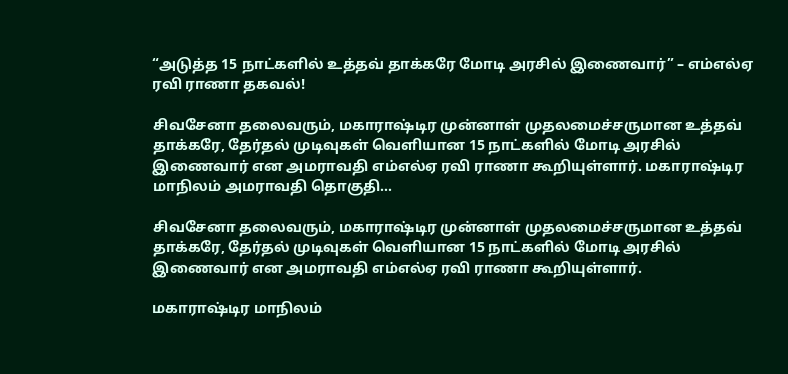“அடுத்த 15 நாட்களில் உத்தவ் தாக்கரே மோடி அரசில் இணைவார்” – எம்எல்ஏ ரவி ராணா தகவல்!

சிவசேனா தலைவரும், மகாராஷ்டிர முன்னாள் முதலமைச்சருமான உத்தவ் தாக்கரே, தேர்தல் முடிவுகள் வெளியான 15 நாட்களில் மோடி அரசில் இணைவார் என அமராவதி எம்எல்ஏ ரவி ராணா கூறியுள்ளார். மகாராஷ்டிர மாநிலம் அமராவதி தொகுதி…

சிவசேனா தலைவரும், மகாராஷ்டிர முன்னாள் முதலமைச்சருமான உத்தவ் தாக்கரே, தேர்தல் முடிவுகள் வெளியான 15 நாட்களில் மோடி அரசில் இணைவார் என அமராவதி எம்எல்ஏ ரவி ராணா கூறியுள்ளார்.

மகாராஷ்டிர மாநிலம்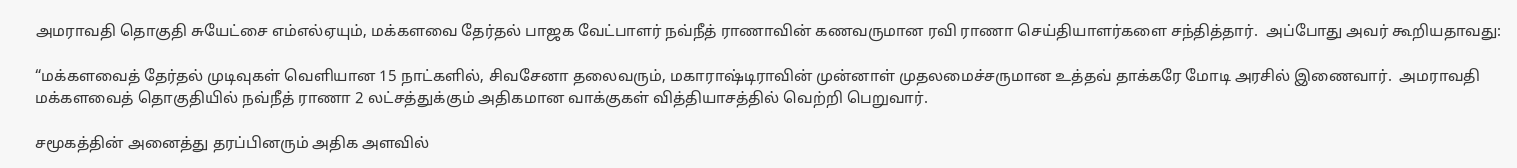அமராவதி தொகுதி சுயேட்சை எம்எல்ஏயும், மக்களவை தேர்தல் பாஜக வேட்பாளர் நவ்நீத் ராணாவின் கணவருமான ரவி ராணா செய்தியாளர்களை சந்தித்தார்.  அப்போது அவர் கூறியதாவது:

“மக்களவைத் தேர்தல் முடிவுகள் வெளியான 15 நாட்களில், சிவசேனா தலைவரும், மகாராஷ்டிராவின் முன்னாள் முதலமைச்சருமான உத்தவ் தாக்கரே மோடி அரசில் இணைவார்.  அமராவதி மக்களவைத் தொகுதியில் நவ்நீத் ராணா 2 லட்சத்துக்கும் அதிகமான வாக்குகள் வித்தியாசத்தில் வெற்றி பெறுவார்.

சமூகத்தின் அனைத்து தரப்பினரும் அதிக அளவில்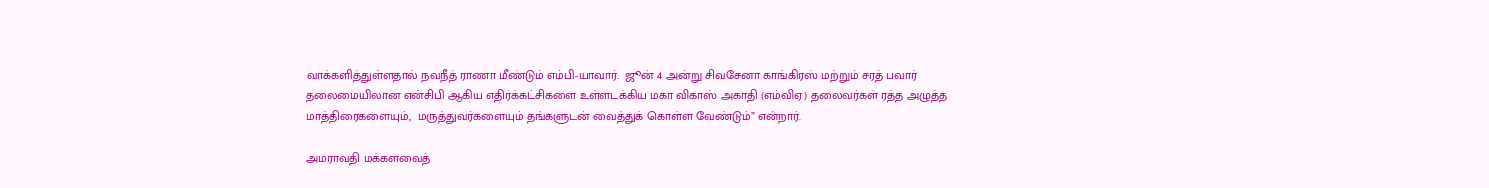வாக்களித்துள்ளதால் நவநீத் ராணா மீண்டும் எம்பி-யாவார்.  ஜூன் 4 அன்று சிவசேனா காங்கிரஸ் மற்றும் சரத் பவார் தலைமையிலான என்சிபி ஆகிய எதிர்க்கட்சிகளை உள்ளடக்கிய மகா விகாஸ் அகாதி (எம்விஏ) தலைவர்கள் ரத்த அழுத்த மாத்திரைகளையும்,  மருத்துவர்களையும் தங்களுடன் வைத்துக் கொள்ள வேண்டும்” என்றார்.

அமராவதி மக்களவைத்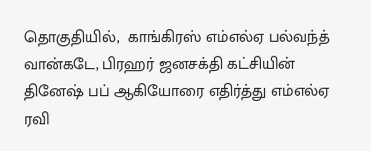தொகுதியில்,  காங்கிரஸ் எம்எல்ஏ பல்வந்த் வான்கடே, பிரஹர் ஜனசக்தி கட்சியின் தினேஷ் பப் ஆகியோரை எதிர்த்து எம்எல்ஏ ரவி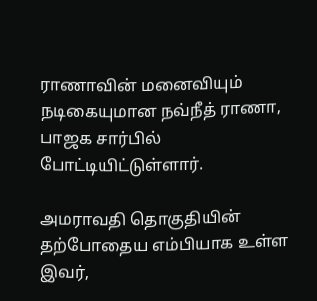ராணாவின் மனைவியும் நடிகையுமான நவ்நீத் ராணா,  பாஜக சார்பில் போட்டியிட்டுள்ளார்.

அமராவதி தொகுதியின் தற்போதைய எம்பியாக உள்ள இவர்,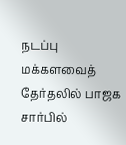நடப்பு மக்களவைத் தேர்தலில் பாஜக சார்பில்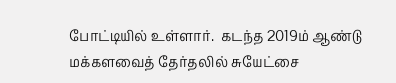போட்டியில் உள்ளார்.  கடந்த 2019ம் ஆண்டு மக்களவைத் தேர்தலில் சுயேட்சை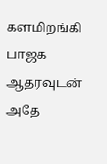களமிறங்கி பாஜக ஆதரவுடன் அதே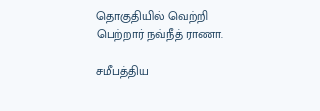தொகுதியில் வெற்றி பெற்றார் நவ்நீத் ராணா.

சமீபத்திய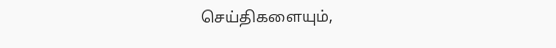செய்திகளையும்,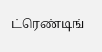ட்ரெண்டிங்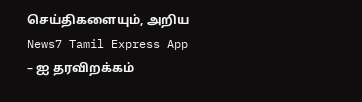செய்திகளையும், அறிய News7 Tamil Express App – ஐ தரவிறக்கம்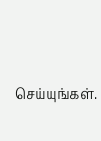செய்யுங்கள்.